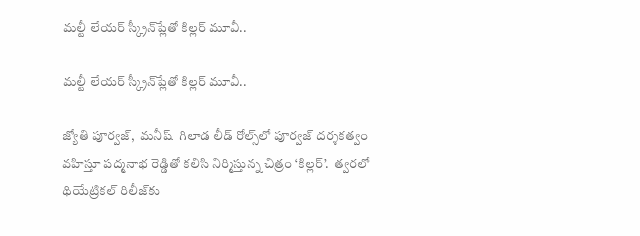మల్టీ లేయర్ స్క్రీన్‌‌‌‌ప్లేతో కిల్లర్ మూవీ..

మల్టీ లేయర్ స్క్రీన్‌‌‌‌ప్లేతో కిల్లర్ మూవీ..

జ్యోతి పూర్వజ్,  మనీష్  గిలాడ లీడ్ రోల్స్‌‌‌‌లో పూర్వజ్ దర్శకత్వం వహిస్తూ పద్మనాభ రెడ్డితో కలిసి నిర్మిస్తున్న చిత్రం ‘కిల్లర్’.  త్వరలో  థియేట్రికల్ రిలీజ్‌‌‌‌కు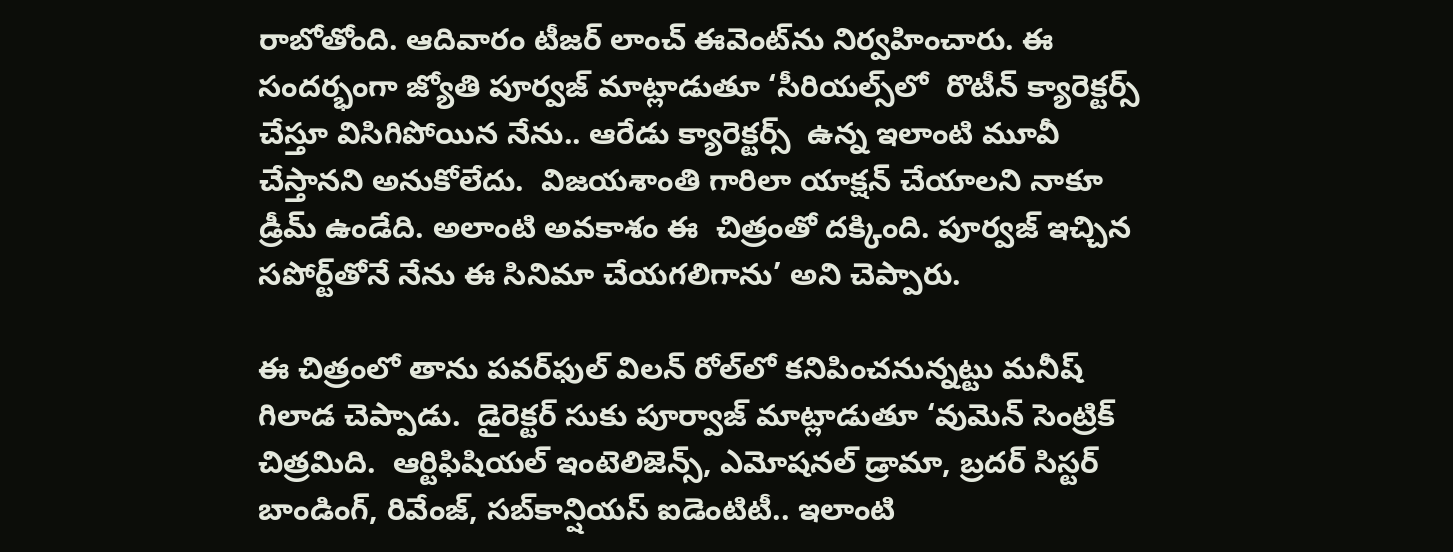రాబోతోంది. ఆదివారం టీజర్‌‌‌‌‌‌‌‌ లాంచ్ ఈవెంట్‌‌‌‌ను నిర్వహించారు. ఈ సందర్భంగా జ్యోతి పూర్వజ్ మాట్లాడుతూ ‘సీరియల్స్‌‌‌‌లో  రొటీన్ క్యారెక్టర్స్ చేస్తూ విసిగిపోయిన నేను.. ఆరేడు క్యారెక్టర్స్  ఉన్న ఇలాంటి మూవీ చేస్తానని అనుకోలేదు.  విజయశాంతి గారిలా యాక్షన్ చేయాలని నాకూ డ్రీమ్ ఉండేది. అలాంటి అవకాశం ఈ  చిత్రంతో దక్కింది. పూర్వజ్ ఇచ్చిన సపోర్ట్‌‌‌‌తోనే నేను ఈ సినిమా చేయగలిగాను’ అని చెప్పారు.

ఈ చిత్రంలో తాను పవర్‌‌‌‌‌‌‌‌ఫుల్ విలన్ రోల్‌‌‌‌లో కనిపించనున్నట్టు మనీష్ గిలాడ చెప్పాడు.  డైరెక్టర్ సుకు పూర్వాజ్ మాట్లాడుతూ ‘వుమెన్ సెంట్రిక్ చిత్రమిది.  ఆర్టిఫిషియల్ ఇంటెలిజెన్స్, ఎమోషనల్ డ్రామా, బ్రదర్ సిస్టర్ బాండింగ్, రివేంజ్, సబ్‌‌‌‌కాన్షియస్ ఐడెంటిటీ.. ఇలాంటి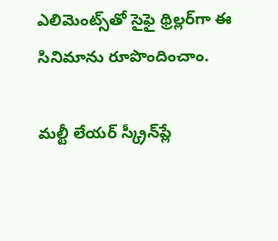ఎలిమెంట్స్‌‌‌‌తో సైఫై థ్రిల్లర్‌‌‌‌‌‌‌‌గా ఈ సినిమాను రూపొందించాం.

మల్టీ లేయర్ స్క్రీన్‌‌‌‌ప్లే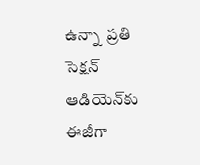ఉన్నా  ప్రతి సెక్షన్ ఆడియెన్‌‌‌‌కు ఈజీగా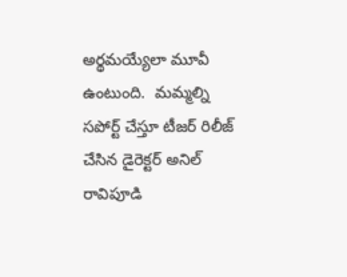అర్థమయ్యేలా మూవీ ఉంటుంది.  మమ్మల్ని సపోర్ట్ చేస్తూ టీజర్ రిలీజ్ చేసిన డైరెక్టర్ అనిల్ రావిపూడి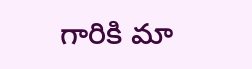గారికి మా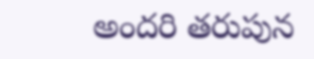అందరి తరుపున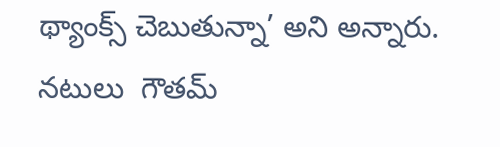థ్యాంక్స్ చెబుతున్నా’ అని అన్నారు. నటులు  గౌతమ్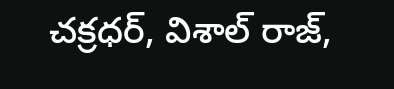చక్రధర్, విశాల్ రాజ్,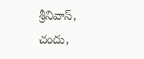శ్రీనివాస్,  చందు,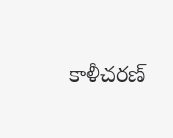కాళీచరణ్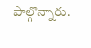పాల్గొన్నారు.